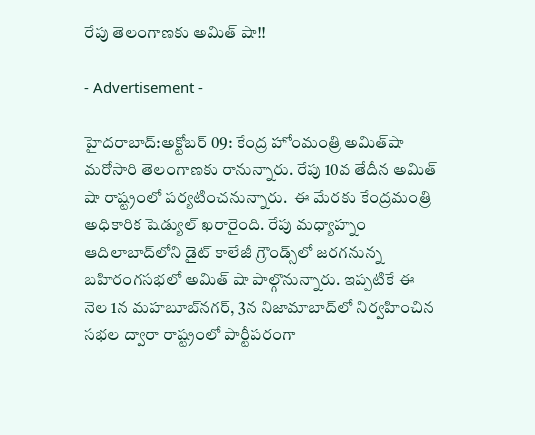రేపు తెలంగాణకు అమిత్ షా!!

- Advertisement -

హైదరాబాద్:అక్టోబర్ 09: కేంద్ర హోంమంత్రి అమిత్‌షా మరోసారి తెలంగాణకు రానున్నారు. రేపు 10వ తేదీన అమిత్ షా రాష్ట్రంలో పర్యటించనున్నారు.  ఈ మేరకు కేంద్రమంత్రి అధికారిక షెడ్యుల్ ఖరారైంది. రేపు మధ్యాహ్నం ఆదిలాబాద్‌లోని డైట్‌ కాలేజీ గ్రౌండ్స్‌లో జరగనున్న బహిరంగసభలో అమిత్‌ షా పాల్గొనున్నారు. ఇప్పటికే ఈ నెల 1న మహబూబ్‌నగర్, 3న నిజామాబాద్‌లో నిర్వహించిన సభల ద్వారా రాష్ట్రంలో పార్టీపరంగా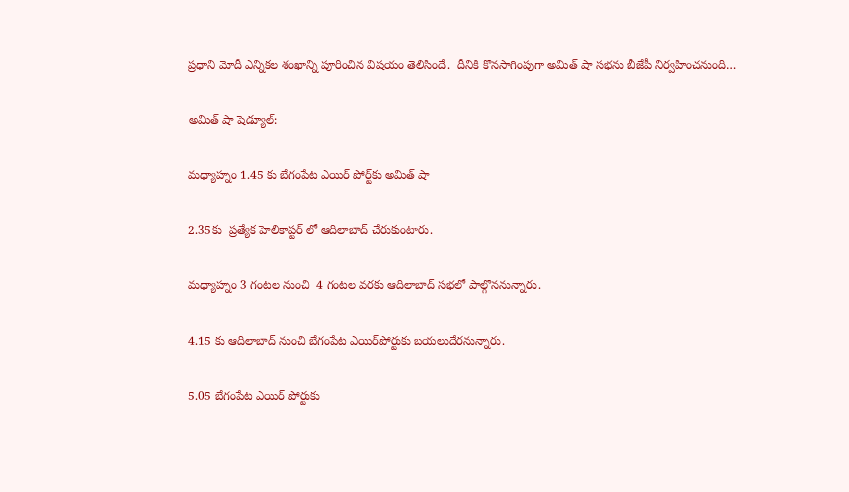ప్రధాని మోదీ ఎన్నికల శంఖాన్ని పూరించిన విషయం తెలిసిందే.  దీనికి కొనసాగింపుగా అమిత్‌ షా సభను బీజేపీ నిర్వహించనుంది…

అమిత్‌ షా షెడ్యూల్‌:

మధ్యాహ్నం 1.45 కు బేగంపేట ఎయిర్ పోర్ట్‌కు అమిత్ షా

2.35కు  ప్రత్యేక హెలికాప్టర్ లో ఆదిలాబాద్ చేరుకుంటారు.

మధ్యాహ్నం 3 గంటల నుంచి  4 గంటల వరకు ఆదిలాబాద్ సభలో పాల్గొననున్నారు.

4.15 కు ఆదిలాబాద్ నుంచి బేగంపేట ఎయిర్‌పోర్టుకు బయలుదేరనున్నారు.

5.05 బేగంపేట ఎయిర్ పోర్టుకు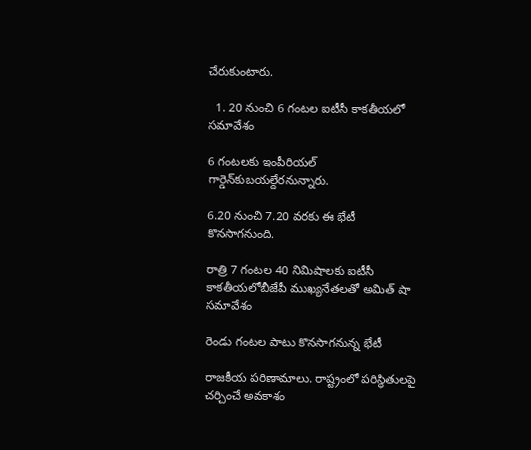చేరుకుంటారు.

  1. 20 నుంచి 6 గంటల ఐటీసీ కాకతీయలో సమావేశం

6 గంటలకు ఇంపీరియల్ గార్డెన్‌కుబయల్దేరనున్నారు.

6.20 నుంచి 7.20 వరకు ఈ భేటీ కొనసాగనుంది.

రాత్రి 7 గంటల 40 నిమిషాలకు ఐటీసీ కాకతీయలోబీజేపీ ముఖ్యనేతలతో అమిత్‌ షా సమావేశం

రెండు గంటల పాటు కొనసాగనున్న భేటీ

రాజకీయ పరిణామాలు. రాష్ట్రంలో పరిస్థితులపై చర్చించే అవకాశం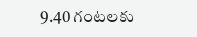9.40 గంటలకు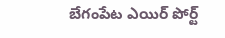బేగంపేట ఎయిర్ పోర్ట్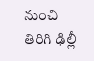నుంచి తిరిగి ఢిల్లీ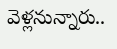వెళ్లనున్నారు..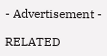- Advertisement -

RELATED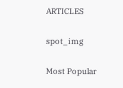ARTICLES

spot_img

Most Popular